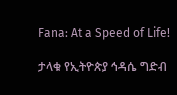Fana: At a Speed of Life!

ታላቁ የኢትዮጵያ ኅዳሴ ግድብ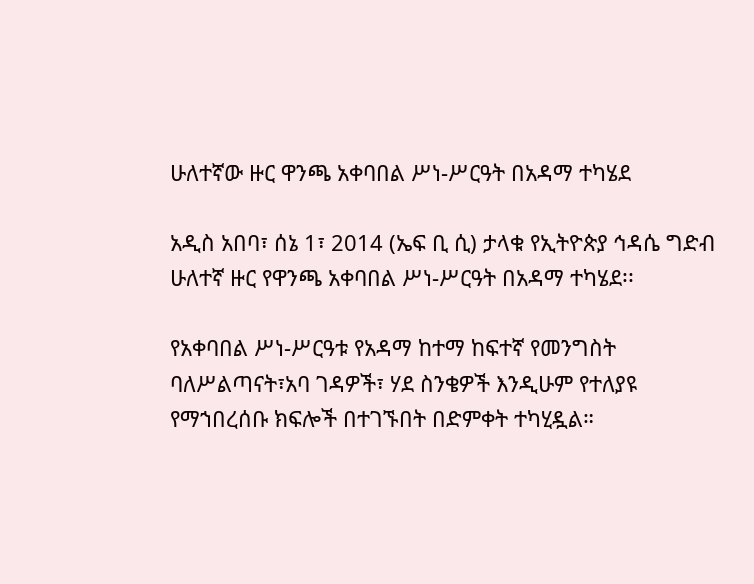ሁለተኛው ዙር ዋንጫ አቀባበል ሥነ-ሥርዓት በአዳማ ተካሄደ

አዲስ አበባ፣ ሰኔ 1፣ 2014 (ኤፍ ቢ ሲ) ታላቁ የኢትዮጵያ ኅዳሴ ግድብ ሁለተኛ ዙር የዋንጫ አቀባበል ሥነ-ሥርዓት በአዳማ ተካሄደ፡፡

የአቀባበል ሥነ-ሥርዓቱ የአዳማ ከተማ ከፍተኛ የመንግስት ባለሥልጣናት፣አባ ገዳዎች፣ ሃደ ስንቄዎች እንዲሁም የተለያዩ የማኀበረሰቡ ክፍሎች በተገኙበት በድምቀት ተካሂዷል።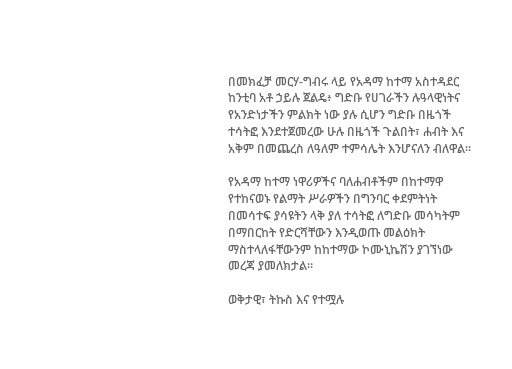በመክፈቻ መርሃ-ግብሩ ላይ የአዳማ ከተማ አስተዳደር ከንቲባ አቶ ኃይሉ ጀልዴ፥ ግድቡ የሀገራችን ሉዓላዊነትና የአንድነታችን ምልክት ነው ያሉ ሲሆን ግድቡ በዜጎች ተሳትፎ እንደተጀመረው ሁሉ በዜጎች ጉልበት፣ ሐብት እና አቅም በመጨረስ ለዓለም ተምሳሌት እንሆናለን ብለዋል።

የአዳማ ከተማ ነዋሪዎችና ባለሐብቶችም በከተማዋ የተከናወኑ የልማት ሥራዎችን በግንባር ቀደምትነት በመሳተፍ ያሳዩትን ላቅ ያለ ተሳትፎ ለግድቡ መሳካትም በማበርከት የድርሻቸውን እንዲወጡ መልዕክት ማስተላለፋቸውንም ከከተማው ኮሙኒኬሽን ያገኘነው መረጃ ያመለክታል።

ወቅታዊ፣ ትኩስ እና የተሟሉ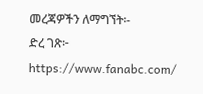መረጃዎችን ለማግኘት፡-
ድረ ገጽ፦ https://www.fanabc.com/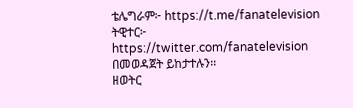ቴሌግራም፦ https://t.me/fanatelevision
ትዊተር፦ https://twitter.com/fanatelevision በመወዳጀት ይከታተሉን፡፡
ዘወትር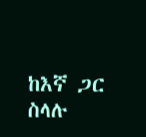ከእኛ ጋር ስላሉ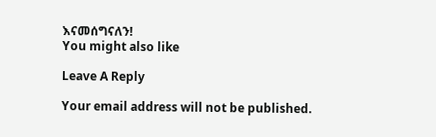እናመሰግናለን!
You might also like

Leave A Reply

Your email address will not be published.